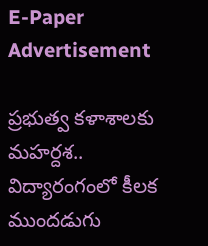E-Paper
Advertisement

ప్రభుత్వ కళాశాలకు మహర్దశ.. విద్యారంగంలో కీలక ముందడుగు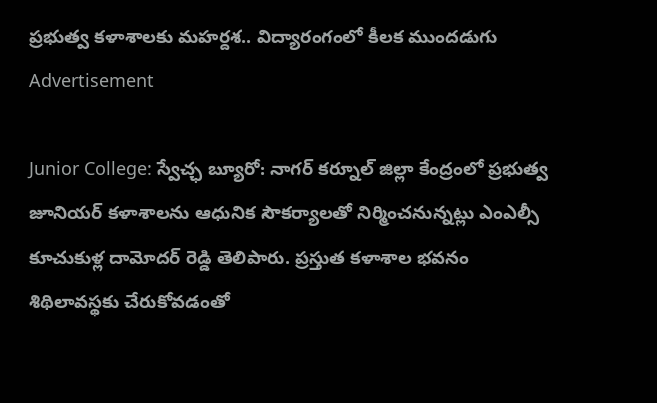ప్రభుత్వ కళాశాలకు మహర్దశ.. విద్యారంగంలో కీలక ముందడుగు
Advertisement

Junior College: స్వేచ్ఛ బ్యూరో: నాగర్ కర్నూల్ జిల్లా కేంద్రంలో ప్రభుత్వ జూనియర్ కళాశాలను ఆధునిక సౌకర్యాలతో నిర్మించనున్నట్లు ఎంఎల్సీ కూచుకుళ్ల దామోదర్ రెడ్డి తెలిపారు. ప్రస్తుత కళాశాల భవనం శిథిలావస్థకు చేరుకోవడంతో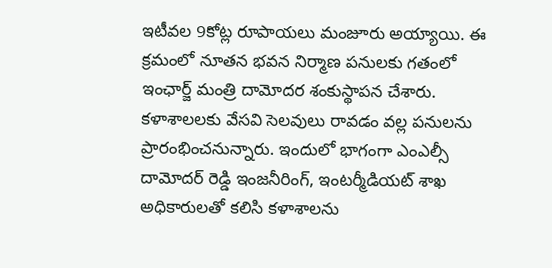ఇటీవల 9కోట్ల రూపాయలు మంజూరు అయ్యాయి. ఈ క్రమంలో నూతన భవన నిర్మాణ పనులకు గతంలో ఇంఛార్జ్ మంత్రి దామోదర శంకుస్థాపన చేశారు. కళాశాలలకు వేసవి సెలవులు రావడం వల్ల పనులను ప్రారంభించనున్నారు. ఇందులో భాగంగా ఎంఎల్సీ దామోదర్ రెడ్డి ఇంజనీరింగ్, ఇంటర్మీడియట్ శాఖ అధికారులతో కలిసి కళాశాలను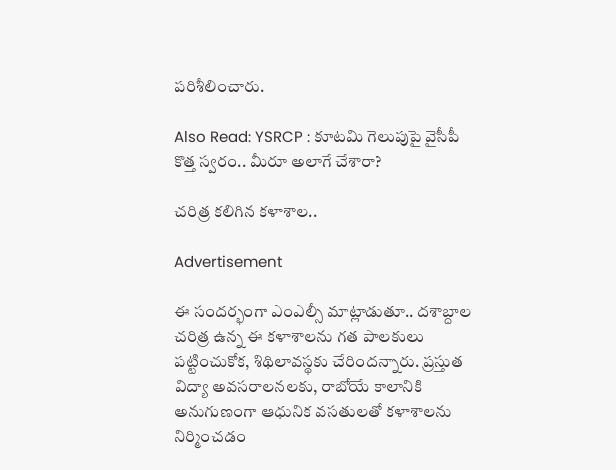పరిశీలించారు.

Also Read: YSRCP : కూటమి గెలుపుపై వైసీపీ కొత్త స్వరం.. మీరూ అలాగే చేశారా?

చరిత్ర కలిగిన కళాశాల..

Advertisement

ఈ సందర్భంగా ఎంఎల్సీ మాట్లాడుతూ.. దశాబ్దాల చరిత్ర ఉన్న ఈ కళాశాలను గత పాలకులు పట్టించుకోక, శిథిలావస్థకు చేరిందన్నారు. ప్రస్తుత విద్యా అవసరాలనలకు, రాబోయే కాలానికి అనుగుణంగా ఆధునిక వసతులతో కళాశాలను నిర్మించడం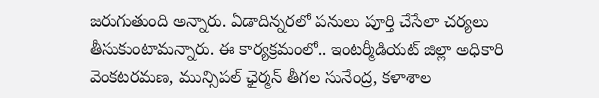జరుగుతుంది అన్నారు. ఏడాదిన్నరలో‌ పనులు పూర్తి చేసేలా చర్యలు తీసుకుంటామన్నారు. ఈ కార్యక్రమంలో.. ఇంటర్మీడియట్ జిల్లా అధికారి వెంకటరమణ, మున్సిపల్ ఛైర్మన్ తీగల సునేంద్ర, కళాశాల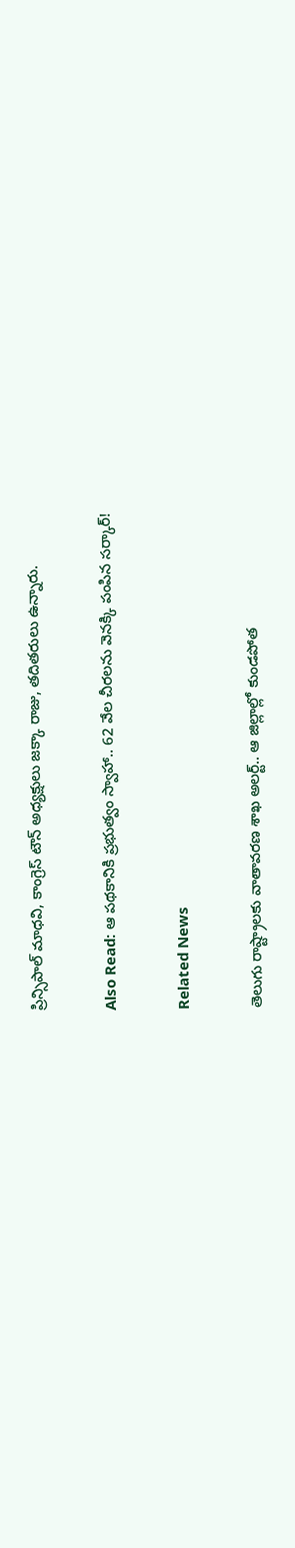ప్రిన్సిపాల్ మాధవి, కాంగ్రెస్ టౌన్ అధ్యక్షులు జక్కా రాజు, తదితరులు ఉన్నారు.

Also Read: ఆ పథకానికి ప్రభుత్వం స్వాహా.. 62 వేల చీరలను వెనక్కి పంపిన సర్కార్!

Related News

తెలుగు రాష్ట్రాలకు వాతావరణ శాఖ అలర్ట్.. ఆ జిల్లాల్లో కుండపోత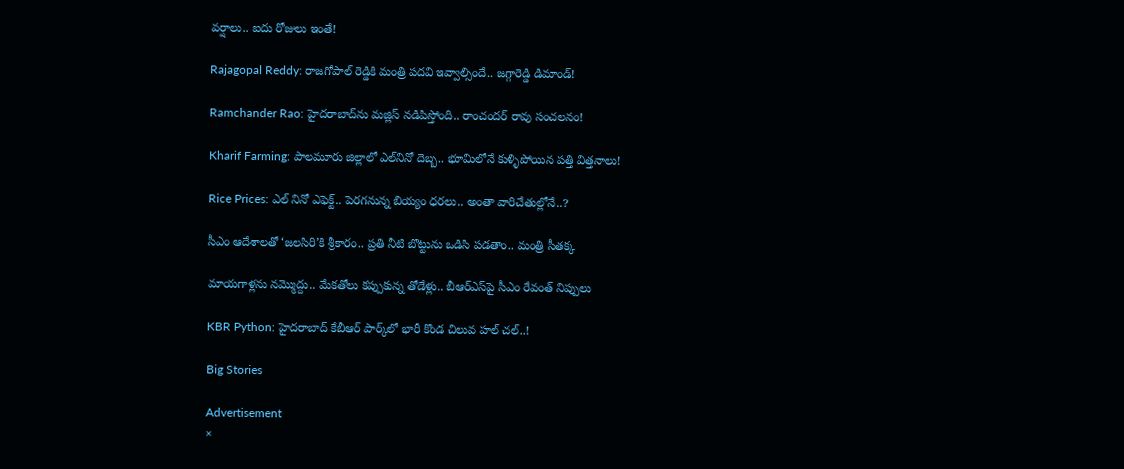వర్షాలు.. ఐదు రోజులు ఇంతే!

Rajagopal Reddy: రాజగోపాల్ రెడ్డికి మంత్రి పదవి ఇవ్వాల్సిందే.. జగ్గారెడ్డి డిమాండ్!

Ramchander Rao: హైదరాబాద్‌ను మజ్లిస్ నడిపిస్తోంది.. రాంచందర్ రావు సంచలనం!

Kharif Farming: పాలమూరు జిల్లాలో ఎల్‌నినో దెబ్బ.. భూమిలోనే కుళ్ళిపోయిన పత్తి విత్తనాలు!

Rice Prices: ఎల్ నినో ఎఫెక్ట్.. పెరగనున్న బియ్యం ధరలు.. అంతా వారిచేతుల్లోనే..?

సీఎం ఆదేశాలతో ‘జలసిరి’కి శ్రీకారం.. ప్రతి నీటి బొట్టును ఒడిసి పడతాం.. మంత్రి సీతక్క

మాయగాళ్లను నమ్మొద్దు.. మేకతోలు కప్పుకున్న తోడేళ్లు.. బీఆర్‌ఎస్‌పై సీఎం రేవంత్ నిప్పులు

KBR Python: హైదరాబాద్ కేబీఆర్ పార్క్‌లో భారీ కొండ చిలువ హల్ చల్..!

Big Stories

Advertisement
×